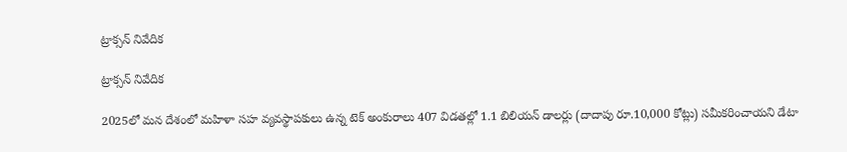ట్రాక్సన్‌ నివేదిక

ట్రాక్సన్‌ నివేదిక

2025లో మన దేశంలో మహిళా సహ వ్యవస్థాపకులు ఉన్న టెక్‌ అంకురాలు 407 విడతల్లో 1.1 బిలియన్‌ డాలర్లు (దాదాపు రూ.10,000 కోట్లు) సమీకరించాయని డేటా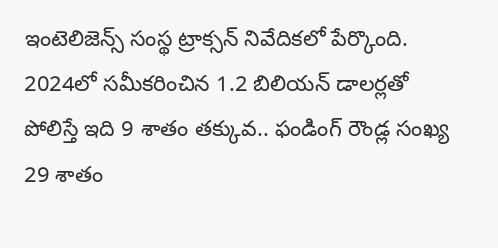ఇంటెలిజెన్స్‌ సంస్థ ట్రాక్సన్‌ నివేదికలో పేర్కొంది. 2024లో సమీకరించిన 1.2 బిలియన్‌ డాలర్లతో పోలిస్తే ఇది 9 శాతం తక్కువ.. ఫండింగ్‌ రౌండ్ల సంఖ్య 29 శాతం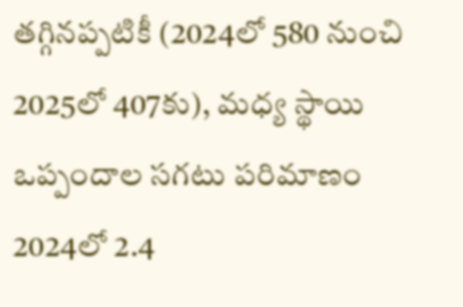తగ్గినప్పటికీ (2024లో 580 నుంచి 2025లో 407కు), మధ్య స్థాయి ఒప్పందాల సగటు పరిమాణం 2024లో 2.4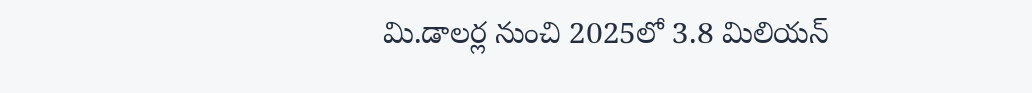మి.డాలర్ల నుంచి 2025లో 3.8 మిలియన్‌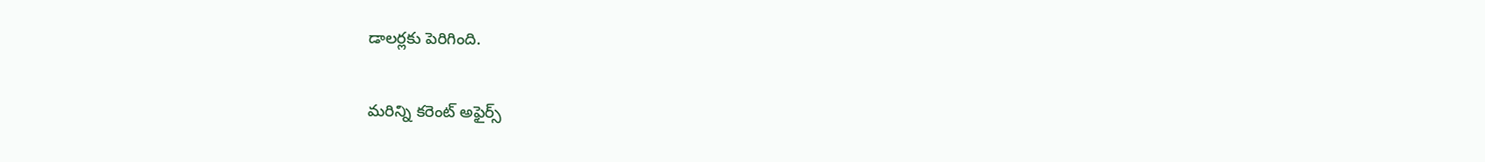డాలర్లకు పెరిగింది.

మరిన్ని కరెంట్ అఫైర్స్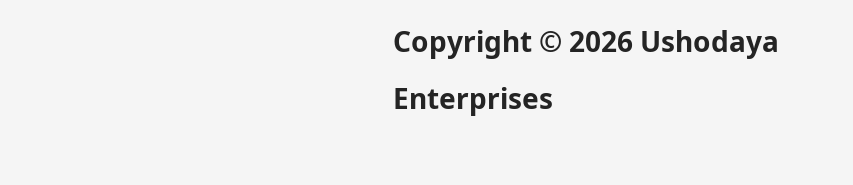Copyright © 2026 Ushodaya Enterprises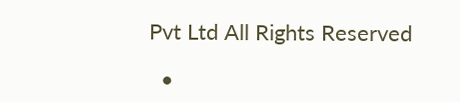Pvt Ltd All Rights Reserved

  •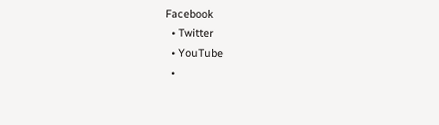Facebook
  • Twitter
  • YouTube
  •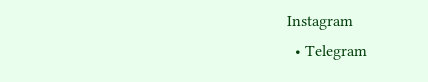Instagram
  • Telegram